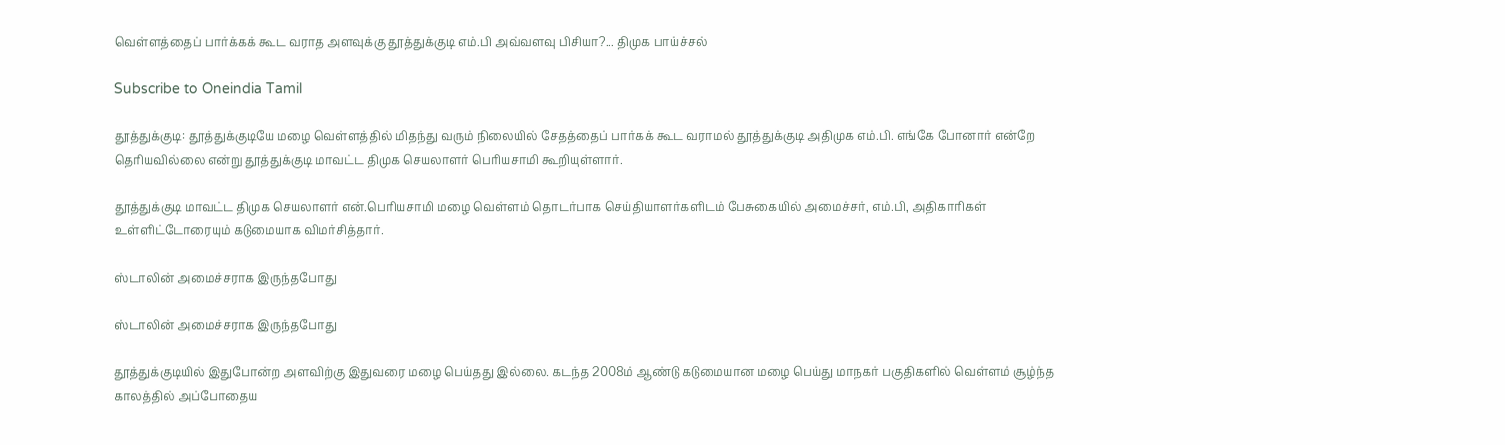வெள்ளத்தைப் பார்க்கக் கூட வராத அளவுக்கு தூத்துக்குடி எம்.பி அவ்வளவு பிசியா?... திமுக பாய்ச்சல்

Subscribe to Oneindia Tamil

தூத்துக்குடி: தூத்துக்குடியே மழை வெள்ளத்தில் மிதந்து வரும் நிலையில் சேதத்தைப் பார்கக் கூட வராமல் தூத்துக்குடி அதிமுக எம்.பி. எங்கே போனார் என்றே தெரியவில்லை என்று தூத்துக்குடி மாவட்ட திமுக செயலாளர் பெரியசாமி கூறியுள்ளார்.

தூத்துக்குடி மாவட்ட திமுக செயலாளர் என்.பெரியசாமி மழை வெள்ளம் தொடர்பாக செய்தியாளர்களிடம் பேசுகையில் அமைச்சர், எம்.பி, அதிகாரிகள் உள்ளிட்டோரையும் கடுமையாக விமர்சித்தார்.

ஸ்டாலின் அமைச்சராக இருந்தபோது

ஸ்டாலின் அமைச்சராக இருந்தபோது

தூத்துக்குடியில் இதுபோன்ற அளவிற்கு இதுவரை மழை பெய்தது இல்லை. கடந்த 2008ம் ஆண்டு கடுமையான மழை பெய்து மாநகர் பகுதிகளில் வெள்ளம் சூழ்ந்த காலத்தில் அப்போதைய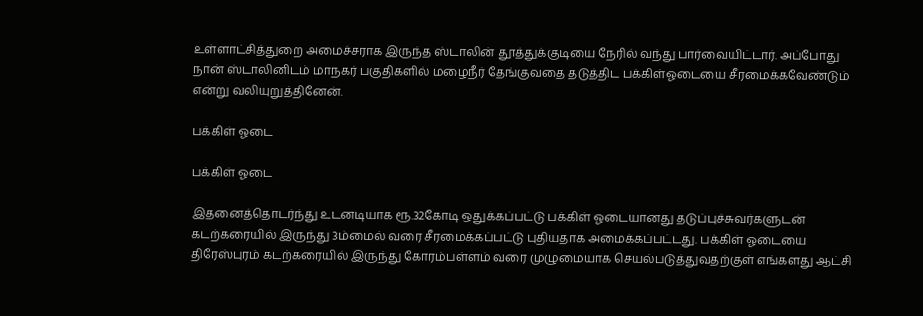உள்ளாட்சித்துறை அமைச்சராக இருந்த ஸ்டாலின் தூத்துக்குடியை நேரில் வந்து பார்வையிட்டார். அப்போது நான் ஸ்டாலினிடம் மாநகர் பகுதிகளில் மழைநீர் தேங்குவதை தடுத்திட பக்கிள்ஓடையை சீரமைக்கவேண்டும் என்று வலியுறுத்தினேன்.

பக்கிள் ஓடை

பக்கிள் ஓடை

இதனைத்தொடர்ந்து உடனடியாக ரூ.32கோடி ஒதுக்கப்பட்டு பக்கிள் ஓடையானது தடுப்புச்சுவர்களுடன் கடற்கரையில் இருந்து 3ம்மைல் வரை சீரமைக்கப்பட்டு புதியதாக அமைக்கப்பட்டது. பக்கிள் ஓடையை திரேஸ்புரம் கடற்கரையில் இருந்து கோரம்பள்ளம் வரை முழுமையாக செயல்படுத்துவதற்குள் எங்களது ஆட்சி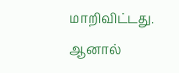மாறிவிட்டது. ஆனால்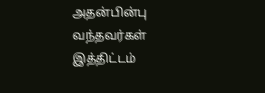அதன்பின்பு வந்தவர்கள் இத்திட்டம்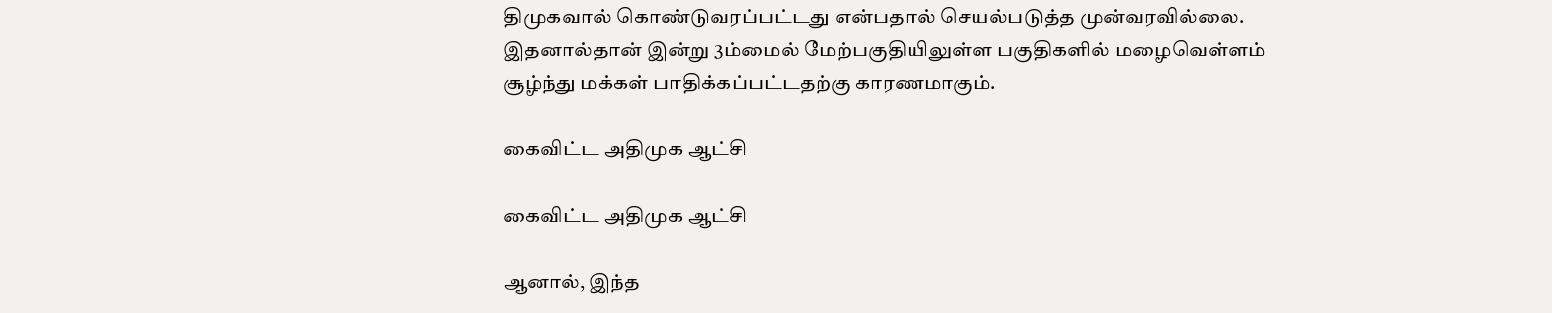திமுகவால் கொண்டுவரப்பட்டது என்பதால் செயல்படுத்த முன்வரவில்லை. இதனால்தான் இன்று 3ம்மைல் மேற்பகுதியிலுள்ள பகுதிகளில் மழைவெள்ளம் சூழ்ந்து மக்கள் பாதிக்கப்பட்டதற்கு காரணமாகும்.

கைவிட்ட அதிமுக ஆட்சி

கைவிட்ட அதிமுக ஆட்சி

ஆனால், இந்த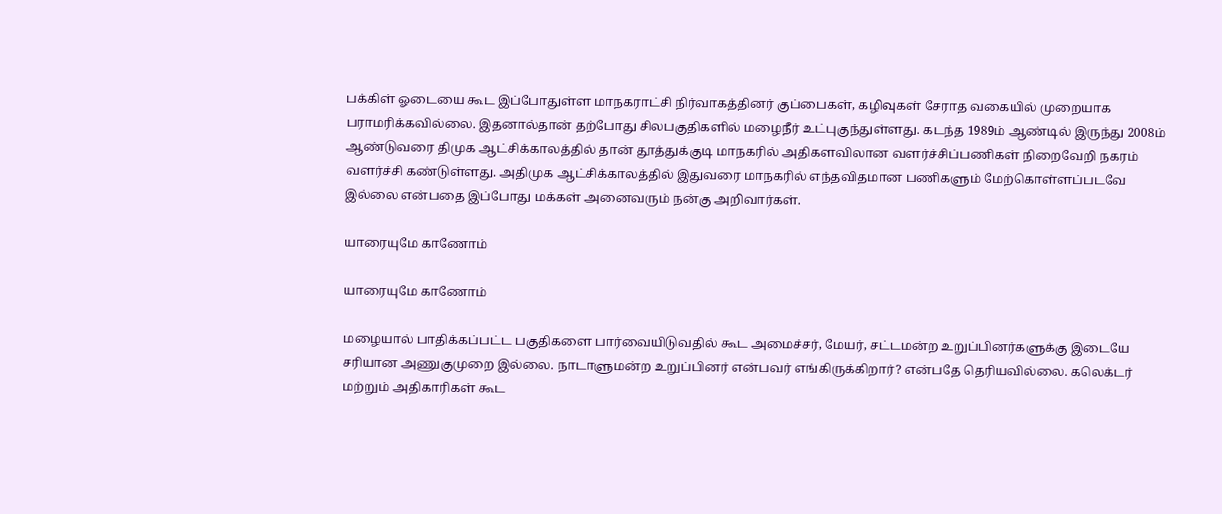பக்கிள் ஓடையை கூட இப்போதுள்ள மாநகராட்சி நிர்வாகத்தினர் குப்பைகள், கழிவுகள் சேராத வகையில் முறையாக பராமரிக்கவில்லை. இதனால்தான் தற்போது சிலபகுதிகளில் மழைநீர் உட்புகுந்துள்ளது. கடந்த 1989ம் ஆண்டில் இருந்து 2008ம் ஆண்டுவரை திமுக ஆட்சிக்காலத்தில் தான் தூத்துக்குடி மாநகரில் அதிகளவிலான வளர்ச்சிப்பணிகள் நிறைவேறி நகரம் வளர்ச்சி கண்டுள்ளது. அதிமுக ஆட்சிக்காலத்தில் இதுவரை மாநகரில் எந்தவிதமான பணிகளும் மேற்கொள்ளப்படவே இல்லை என்பதை இப்போது மக்கள் அனைவரும் நன்கு அறிவார்கள்.

யாரையுமே காணோம்

யாரையுமே காணோம்

மழையால் பாதிக்கப்பட்ட பகுதிகளை பார்வையிடுவதில் கூட அமைச்சர், மேயர், சட்டமன்ற உறுப்பினர்களுக்கு இடையே சரியான அணுகுமுறை இல்லை. நாடாளுமன்ற உறுப்பினர் என்பவர் எங்கிருக்கிறார்? என்பதே தெரியவில்லை. கலெக்டர் மற்றும் அதிகாரிகள் கூட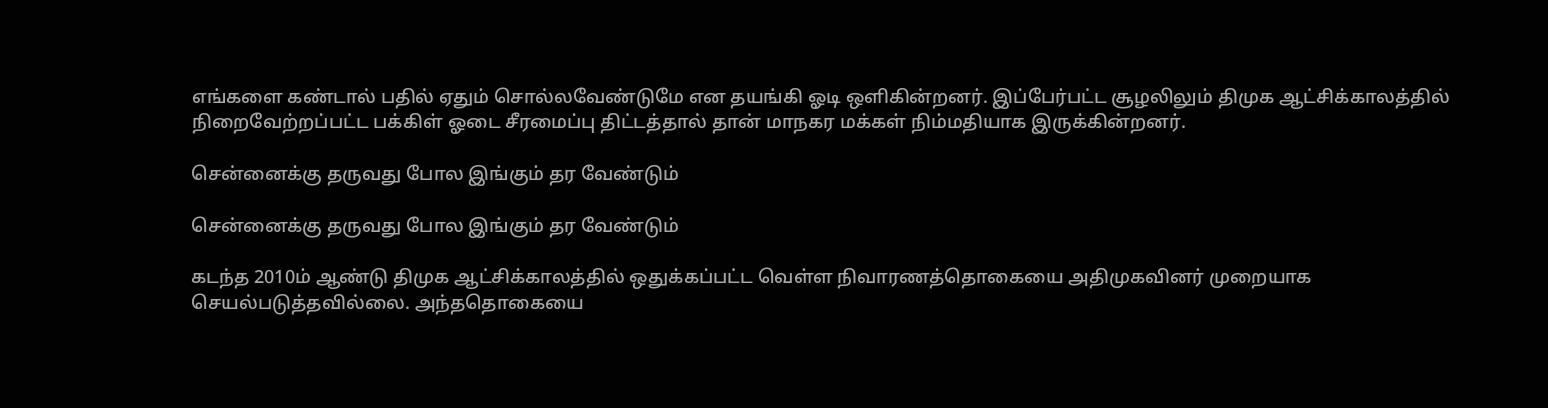எங்களை கண்டால் பதில் ஏதும் சொல்லவேண்டுமே என தயங்கி ஓடி ஒளிகின்றனர். இப்பேர்பட்ட சூழலிலும் திமுக ஆட்சிக்காலத்தில் நிறைவேற்றப்பட்ட பக்கிள் ஓடை சீரமைப்பு திட்டத்தால் தான் மாநகர மக்கள் நிம்மதியாக இருக்கின்றனர்.

சென்னைக்கு தருவது போல இங்கும் தர வேண்டும்

சென்னைக்கு தருவது போல இங்கும் தர வேண்டும்

கடந்த 2010ம் ஆண்டு திமுக ஆட்சிக்காலத்தில் ஒதுக்கப்பட்ட வெள்ள நிவாரணத்தொகையை அதிமுகவினர் முறையாக செயல்படுத்தவில்லை. அந்ததொகையை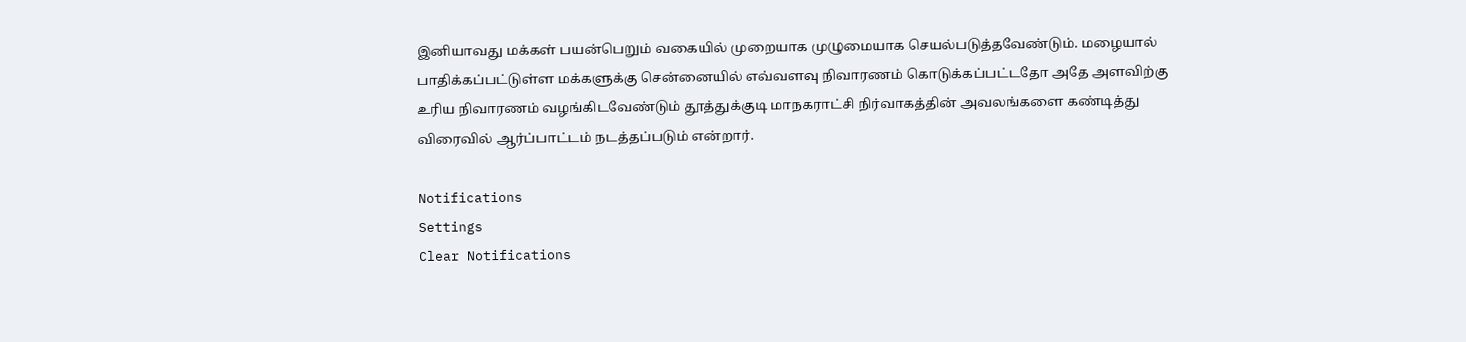இனியாவது மக்கள் பயன்பெறும் வகையில் முறையாக முழுமையாக செயல்படுத்தவேண்டும். மழையால் பாதிக்கப்பட்டுள்ள மக்களுக்கு சென்னையில் எவ்வளவு நிவாரணம் கொடுக்கப்பட்டதோ அதே அளவிற்கு உரிய நிவாரணம் வழங்கிடவேண்டும் தூத்துக்குடி மாநகராட்சி நிர்வாகத்தின் அவலங்களை கண்டித்து விரைவில் ஆர்ப்பாட்டம் நடத்தப்படும் என்றார்.

Notifications
Settings
Clear Notifications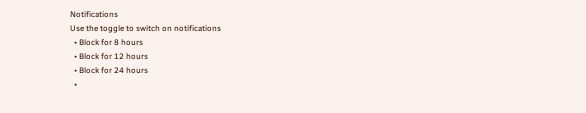Notifications
Use the toggle to switch on notifications
  • Block for 8 hours
  • Block for 12 hours
  • Block for 24 hours
  •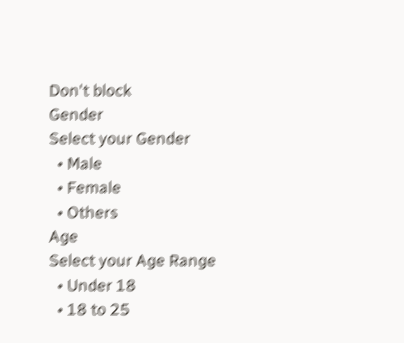Don't block
Gender
Select your Gender
  • Male
  • Female
  • Others
Age
Select your Age Range
  • Under 18
  • 18 to 25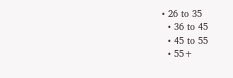• 26 to 35
  • 36 to 45
  • 45 to 55
  • 55+